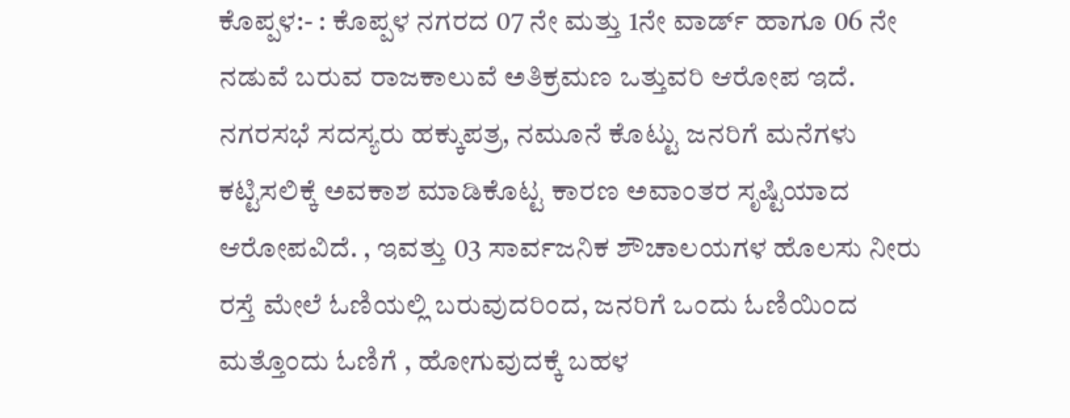ಕೊಪ್ಪಳ:- : ಕೊಪ್ಪಳ ನಗರದ 07 ನೇ ಮತ್ತು 1ನೇ ವಾರ್ಡ್ ಹಾಗೂ 06 ನೇ ನಡುವೆ ಬರುವ ರಾಜಕಾಲುವೆ ಅತಿಕ್ರಮಣ ಒತ್ತುವರಿ ಆರೋಪ ಇದೆ. ನಗರಸಭೆ ಸದಸ್ಯರು ಹಕ್ಕುಪತ್ರ, ನಮೂನೆ ಕೊಟ್ಟು ಜನರಿಗೆ ಮನೆಗಳು ಕಟ್ಟಿಸಲಿಕ್ಕೆ ಅವಕಾಶ ಮಾಡಿಕೊಟ್ಟ ಕಾರಣ ಅವಾಂತರ ಸೃಷ್ಟಿಯಾದ ಆರೋಪವಿದೆ. , ಇವತ್ತು 03 ಸಾರ್ವಜನಿಕ ಶೌಚಾಲಯಗಳ ಹೊಲಸು ನೀರು ರಸ್ತೆ ಮೇಲೆ ಓಣಿಯಲ್ಲಿ ಬರುವುದರಿಂದ, ಜನರಿಗೆ ಒಂದು ಓಣಿಯಿಂದ ಮತ್ತೊಂದು ಓಣಿಗೆ , ಹೋಗುವುದಕ್ಕೆ ಬಹಳ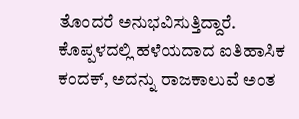ತೊಂದರೆ ಅನುಭವಿಸುತ್ತಿದ್ದಾರೆ.
ಕೊಪ್ಪಳದಲ್ಲಿ ಹಳೆಯದಾದ ಐತಿಹಾಸಿಕ ಕಂದಕ್, ಅದನ್ನು ರಾಜಕಾಲುವೆ ಅಂತ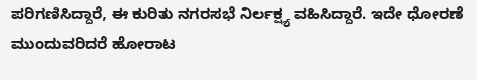ಪರಿಗಣಿಸಿದ್ದಾರೆ, ಈ ಕುರಿತು ನಗರಸಭೆ ನಿರ್ಲಕ್ಷ್ಯ ವಹಿಸಿದ್ದಾರೆ. ಇದೇ ಧೋರಣೆ ಮುಂದುವರಿದರೆ ಹೋರಾಟ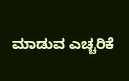ಮಾಡುವ ಎಚ್ಚರಿಕೆ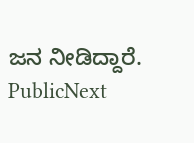ಜನ ನೀಡಿದ್ದಾರೆ.
PublicNext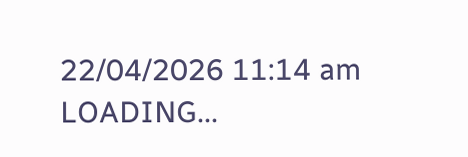22/04/2026 11:14 am
LOADING...